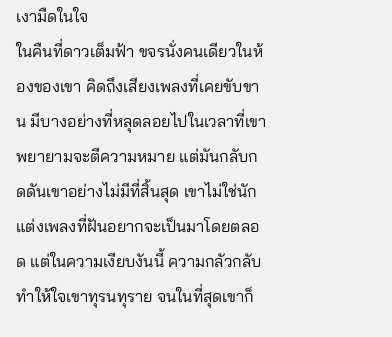เงามืดในใจ
ในคืนที่ดาวเต็มฟ้า ขจรนั่งคนเดียวในห้องของเขา คิดถึงเสียงเพลงที่เคยขับขาน มีบางอย่างที่หลุดลอยไปในเวลาที่เขาพยายามจะตีความหมาย แต่มันกลับกดดันเขาอย่างไม่มีที่สิ้นสุด เขาไม่ใช่นักแต่งเพลงที่ฝันอยากจะเป็นมาโดยตลอด แต่ในความเงียบงันนี้ ความกลัวกลับทำให้ใจเขาทุรนทุราย จนในที่สุดเขาก็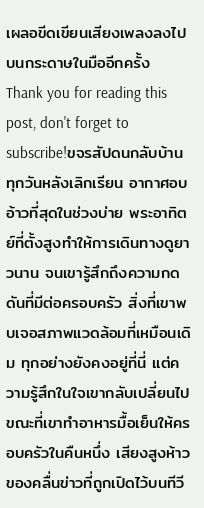เผลอขีดเขียนเสียงเพลงลงไปบนกระดาษในมืออีกครั้ง
Thank you for reading this post, don't forget to subscribe!ขจรสัปดนกลับบ้านทุกวันหลังเลิกเรียน อากาศอบอ้าวที่สุดในช่วงบ่าย พระอาทิตย์ที่ตั้งสูงทำให้การเดินทางดูยาวนาน จนเขารู้สึกถึงความกดดันที่มีต่อครอบครัว สิ่งที่เขาพบเจอสภาพแวดล้อมที่เหมือนเดิม ทุกอย่างยังคงอยู่ที่นี่ แต่ความรู้สึกในใจเขากลับเปลี่ยนไป ขณะที่เขาทำอาหารมื้อเย็นให้ครอบครัวในคืนหนึ่ง เสียงสูงห้าวของคลื่นข่าวที่ถูกเปิดไว้บนทีวี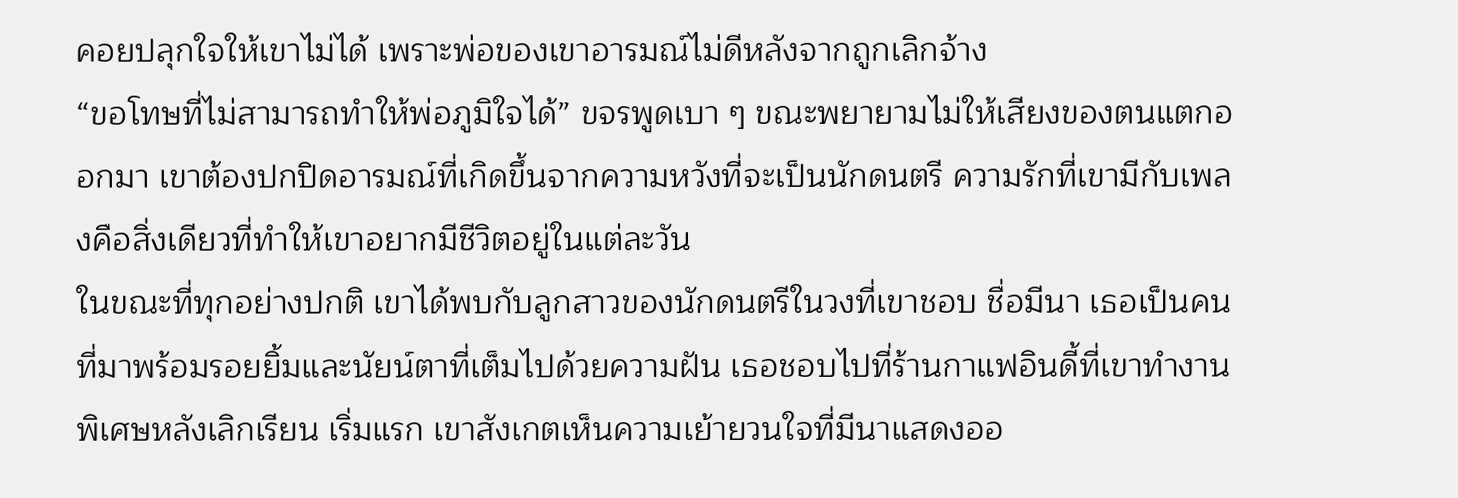คอยปลุกใจให้เขาไม่ได้ เพราะพ่อของเขาอารมณ์ไม่ดีหลังจากถูกเลิกจ้าง
“ขอโทษที่ไม่สามารถทำให้พ่อภูมิใจได้” ขจรพูดเบา ๆ ขณะพยายามไม่ให้เสียงของตนแตกออกมา เขาต้องปกปิดอารมณ์ที่เกิดขึ้นจากความหวังที่จะเป็นนักดนตรี ความรักที่เขามีกับเพลงคือสิ่งเดียวที่ทำให้เขาอยากมีชีวิตอยู่ในแต่ละวัน
ในขณะที่ทุกอย่างปกติ เขาได้พบกับลูกสาวของนักดนตรีในวงที่เขาชอบ ชื่อมีนา เธอเป็นคนที่มาพร้อมรอยยิ้มและนัยน์ตาที่เต็มไปด้วยความฝัน เธอชอบไปที่ร้านกาแฟอินดี้ที่เขาทำงานพิเศษหลังเลิกเรียน เริ่มแรก เขาสังเกตเห็นความเย้ายวนใจที่มีนาแสดงออ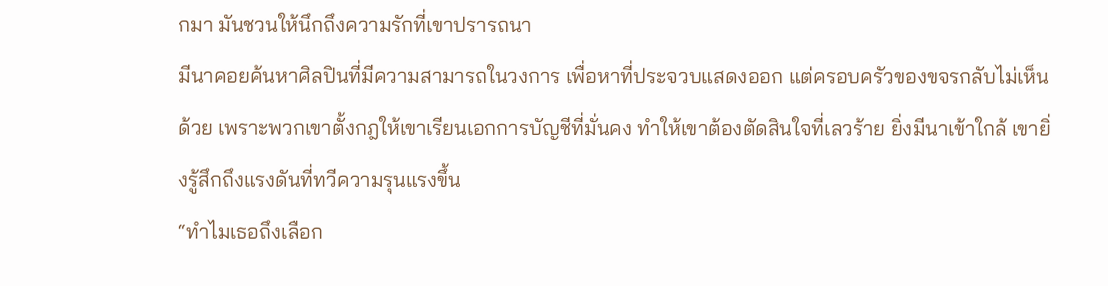กมา มันชวนให้นึกถึงความรักที่เขาปรารถนา
มีนาคอยค้นหาศิลปินที่มีความสามารถในวงการ เพื่อหาที่ประจวบแสดงออก แต่ครอบครัวของขจรกลับไม่เห็นด้วย เพราะพวกเขาตั้งกฎให้เขาเรียนเอกการบัญชีที่มั่นคง ทำให้เขาต้องตัดสินใจที่เลวร้าย ยิ่งมีนาเข้าใกล้ เขายิ่งรู้สึกถึงแรงดันที่ทวีความรุนแรงขึ้น
“ทำไมเธอถึงเลือก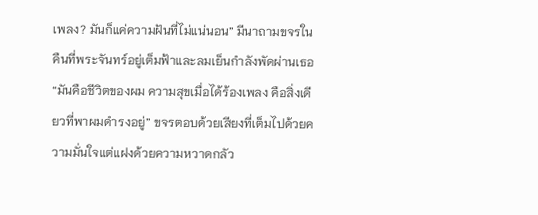เพลง? มันก็แค่ความฝันที่ไม่แน่นอน” มีนาถามขจรในคืนที่พระจันทร์อยู่เต็มฟ้าและลมเย็นกำลังพัดผ่านเธอ
“มันคือชีวิตของผม ความสุขเมื่อได้ร้องเพลง คือสิ่งเดียวที่พาผมดำรงอยู่” ขจรตอบด้วยเสียงที่เต็มไปด้วยความมั่นใจแต่แฝงด้วยความหวาดกลัว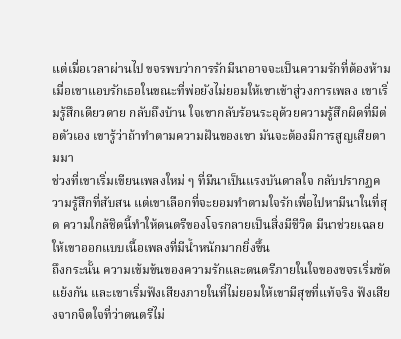แต่เมื่อเวลาผ่านไป ขจรพบว่าการรักมีนาอาจจะเป็นความรักที่ต้องห้าม เมื่อเขาแอบรักเธอในขณะที่พ่อยังไม่ยอมให้เขาเข้าสู่วงการเพลง เขาเริ่มรู้สึกเดียวดาย กลับถึงบ้าน ใจเขากลับร้อนระอุด้วยความรู้สึกผิดที่มีต่อตัวเอง เขารู้ว่าถ้าทำตามความฝันของเขา มันจะต้องมีการสูญเสียตามมา
ช่วงที่เขาเริ่มเขียนเพลงใหม่ ๆ ที่มีนาเป็นแรงบันดาลใจ กลับปรากฏความรู้สึกที่สับสน แต่เขาเลือกที่จะยอมทำตามใจรักเพื่อไปหามีนาในที่สุด ความใกล้ชิดนี้ทำให้ดนตรีของโจรกลายเป็นสิ่งมีชีวิต มีนาช่วยเฉลยให้เขาออกแบบเนื้อเพลงที่มีน้ำหนักมากยิ่งขึ้น
ถึงกระนั้น ความเข้มข้นของความรักและดนตรีภายในใจของขจรเริ่มขัดแย้งกัน และเขาเริ่มฟังเสียงภายในที่ไม่ยอมให้เขามีสุขที่แท้จริง ฟังเสียงจากจิตใจที่ว่าดนตรีไม่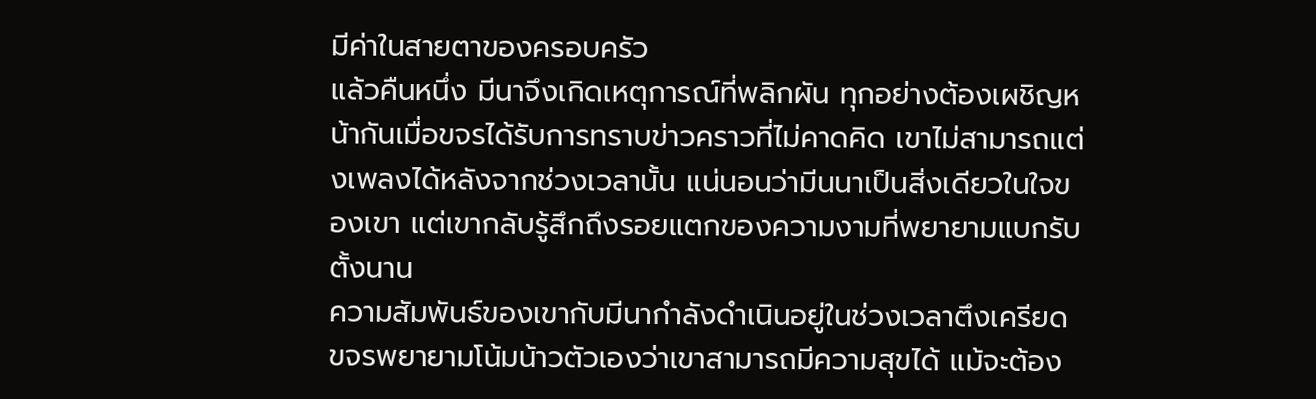มีค่าในสายตาของครอบครัว
แล้วคืนหนึ่ง มีนาจึงเกิดเหตุการณ์ที่พลิกผัน ทุกอย่างต้องเผชิญหน้ากันเมื่อขจรได้รับการทราบข่าวคราวที่ไม่คาดคิด เขาไม่สามารถแต่งเพลงได้หลังจากช่วงเวลานั้น แน่นอนว่ามีนนาเป็นสิ่งเดียวในใจของเขา แต่เขากลับรู้สึกถึงรอยแตกของความงามที่พยายามแบกรับตั้งนาน
ความสัมพันธ์ของเขากับมีนากำลังดำเนินอยู่ในช่วงเวลาตึงเครียด ขจรพยายามโน้มน้าวตัวเองว่าเขาสามารถมีความสุขได้ แม้จะต้อง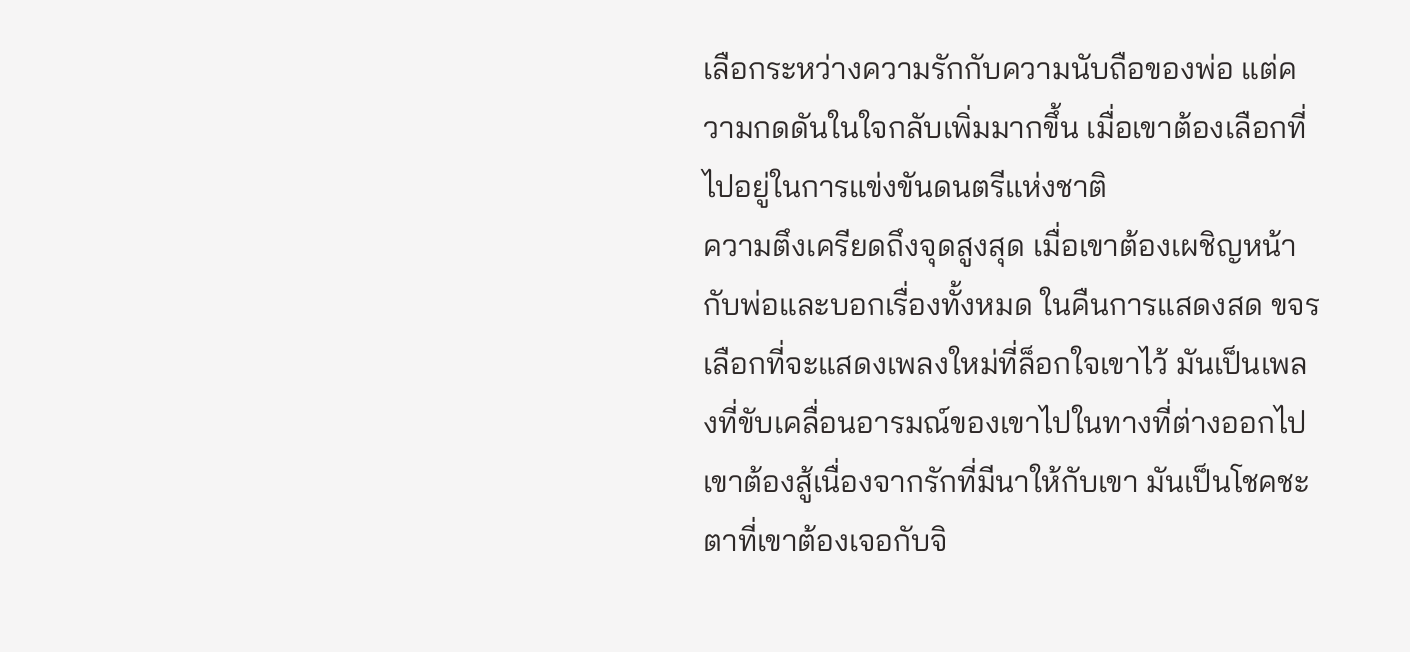เลือกระหว่างความรักกับความนับถือของพ่อ แต่ความกดดันในใจกลับเพิ่มมากขึ้น เมื่อเขาต้องเลือกที่ไปอยู่ในการแข่งขันดนตรีแห่งชาติ
ความตึงเครียดถึงจุดสูงสุด เมื่อเขาต้องเผชิญหน้ากับพ่อและบอกเรื่องทั้งหมด ในคืนการแสดงสด ขจรเลือกที่จะแสดงเพลงใหม่ที่ล็อกใจเขาไว้ มันเป็นเพลงที่ขับเคลื่อนอารมณ์ของเขาไปในทางที่ต่างออกไป เขาต้องสู้เนื่องจากรักที่มีนาให้กับเขา มันเป็นโชคชะตาที่เขาต้องเจอกับจิ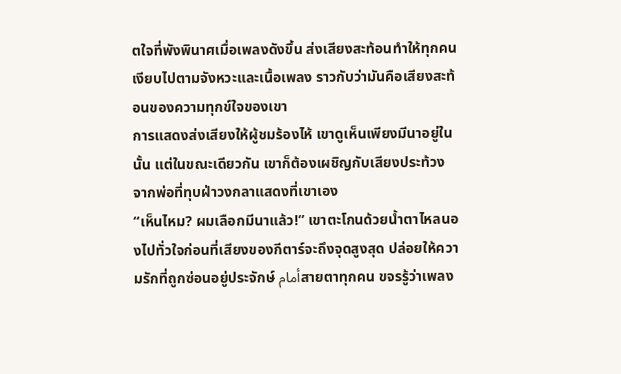ตใจที่พังพินาศเมื่อเพลงดังขึ้น ส่งเสียงสะท้อนทำให้ทุกคนเงียบไปตามจังหวะและเนื้อเพลง ราวกับว่ามันคือเสียงสะท้อนของความทุกข์ใจของเขา
การแสดงส่งเสียงให้ผู้ชมร้องไห้ เขาดูเห็นเพียงมีนาอยู่ในนั้น แต่ในขณะเดียวกัน เขาก็ต้องเผชิญกับเสียงประท้วงจากพ่อที่ทุบฝ่าวงกลาแสดงที่เขาเอง
“เห็นไหม? ผมเลือกมีนาแล้ว!” เขาตะโกนด้วยน้ำตาไหลนองไปทั่วใจก่อนที่เสียงของกีตาร์จะถึงจุดสูงสุด ปล่อยให้ความรักที่ถูกซ่อนอยู่ประจักษ์ أمامสายตาทุกคน ขจรรู้ว่าเพลง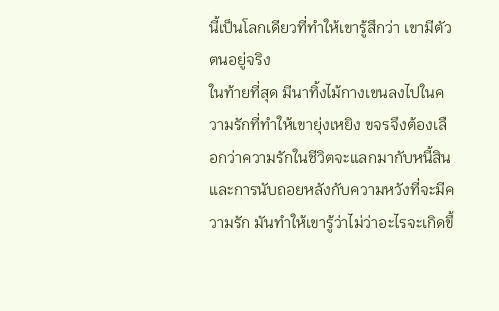นี้เป็นโลกเดียวที่ทำให้เขารู้สึกว่า เขามีตัวตนอยู่จริง
ในท้ายที่สุด มีนาทิ้งไม้กางเขนลงไปในความรักที่ทำให้เขายุ่งเหยิง ขจรจึงต้องเลือกว่าความรักในชีวิตจะแลกมากับหนี้สิน และการนับถอยหลังกับความหวังที่จะมีความรัก มันทำให้เขารู้ว่าไม่ว่าอะไรจะเกิดขึ้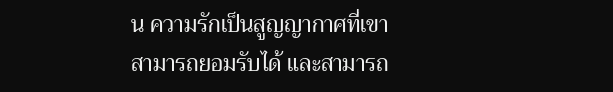น ความรักเป็นสูญญากาศที่เขาสามารถยอมรับได้ และสามารถ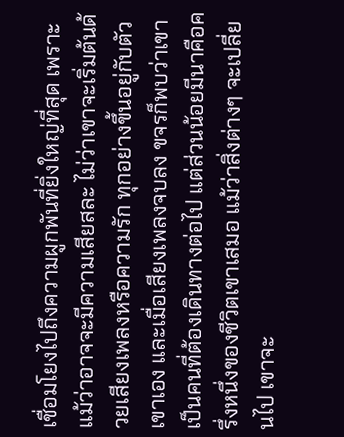เชื่อมโยงไปถึงความผูกพันที่ยิ่งใหญ่ที่สุด เพราะแม้ว่าอาจจะมีความเสียสละ ไม่ว่าเขาจะเริ่มต้นด้วยเสียงเพลงหรือความรัก ทุกอย่างขึ้นอยู่กับตัวเขาเอง และเมื่อเสียงเพลงจบลง ขจรก็พบว่าเขาเป็นคนที่ต้องเดินทางต่อไป แต่ส่วนน้อยมีนาคือครึ่งหนึ่งของชีวิตเขาเสมอ แม้ว่าสิ่งต่างๆ จะเปลี่ยนไป เขาจะ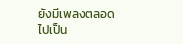ยังมีเพลงตลอดไปเป็น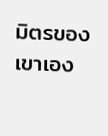มิตรของเขาเอง